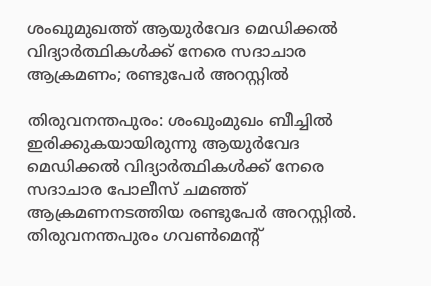ശംഖുമുഖത്ത് ആയുർവേദ മെഡിക്കൽ വിദ്യാർത്ഥികൾക്ക് നേരെ സദാചാര ആക്രമണം; രണ്ടുപേർ അറസ്റ്റിൽ

തിരുവനന്തപുരം: ശംഖുംമുഖം ബീച്ചില്‍ ഇരിക്കുകയായിരുന്നു ആയുർവേദ മെഡിക്കൽ വിദ്യാര്‍ത്ഥികള്‍ക്ക് നേരെ സദാചാര പോലീസ് ചമഞ്ഞ് ആക്രമണനടത്തിയ രണ്ടുപേർ അറസ്റ്റിൽ. തിരുവനന്തപുരം ഗവൺമെന്റ്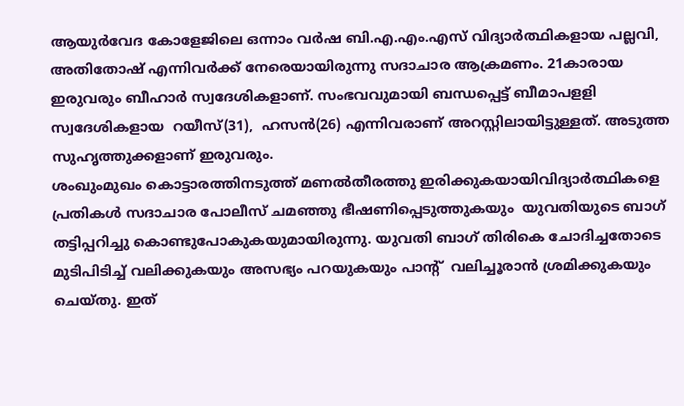ആയുർവേദ കോളേജിലെ ഒന്നാം വർഷ ബി.എ.എം.എസ് വിദ്യാർത്ഥികളായ പല്ലവി, അതിതോഷ് എന്നിവർക്ക് നേരെയായിരുന്നു സദാചാര ആക്രമണം. 21കാരായ ഇരുവരും ബീഹാർ സ്വദേശികളാണ്. സംഭവവുമായി ബന്ധപ്പെട്ട് ബീമാപളളി സ്വദേശികളായ  റയീസ്(31),  ഹസൻ(26) എന്നിവരാണ് അറസ്റ്റിലായിട്ടുള്ളത്. അടുത്ത സുഹൃത്തുക്കളാണ് ഇരുവരും.
ശംഖുംമുഖം കൊട്ടാരത്തിനടുത്ത് മണല്‍തീരത്തു ഇരിക്കുകയായിവിദ്യാർത്ഥികളെ പ്രതികള്‍ സദാചാര പോലീസ് ചമഞ്ഞു ഭീഷണിപ്പെടുത്തുകയും  യുവതിയുടെ ബാഗ് തട്ടിപ്പറിച്ചു കൊണ്ടുപോകുകയുമായിരുന്നു. യുവതി ബാഗ് തിരികെ ചോദിച്ചതോടെ മുടിപിടിച്ച്‌ വലിക്കുകയും അസഭ്യം പറയുകയും പാന്റ്  വലിച്ചൂരാൻ ശ്രമിക്കുകയും ചെയ്തു. ഇത്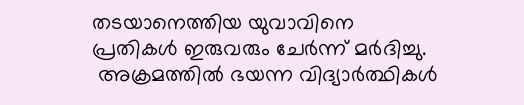തടയാനെത്തിയ യുവാവിനെ പ്രതികൾ ഇരുവരും ചേർന്ന് മർദിച്ചു.
 അക്രമത്തിൽ ഭയന്ന വിദ്യാർത്ഥികൾ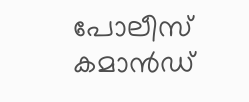പോലീസ്‌ കമാൻഡ്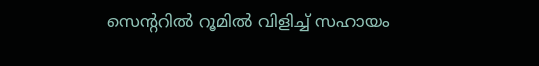സെന്ററിൽ റൂമില്‍ വിളിച്ച്‌ സഹായം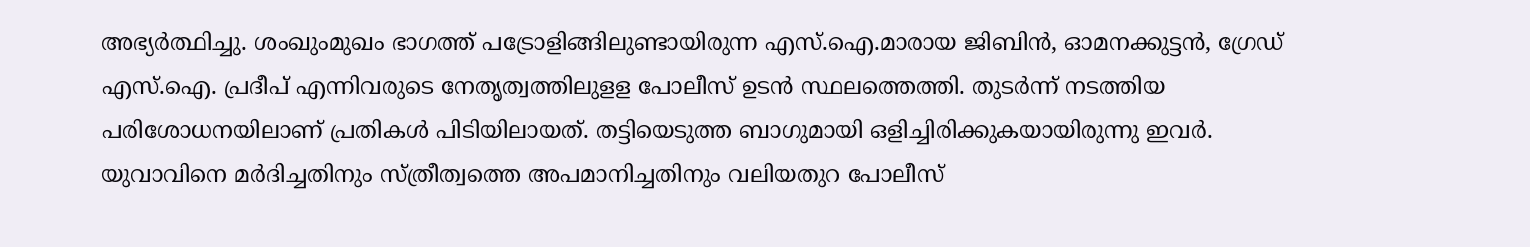അഭ്യർത്ഥിച്ചു. ശംഖുംമുഖം ഭാഗത്ത് പട്രോളിങ്ങിലുണ്ടായിരുന്ന എസ്.ഐ.മാരായ ജിബിൻ, ഓമനക്കുട്ടൻ, ഗ്രേഡ് എസ്.ഐ. പ്രദീപ് എന്നിവരുടെ നേതൃത്വത്തിലുളള പോലീസ് ഉടൻ സ്ഥലത്തെത്തി. തുടർന്ന് നടത്തിയ പരിശോധനയിലാണ് പ്രതികൾ പിടിയിലായത്. തട്ടിയെടുത്ത ബാഗുമായി ഒളിച്ചിരിക്കുകയായിരുന്നു ഇവർ.
യുവാവിനെ മർദിച്ചതിനും സ്ത്രീത്വത്തെ അപമാനിച്ചതിനും വലിയതുറ പോലീസ്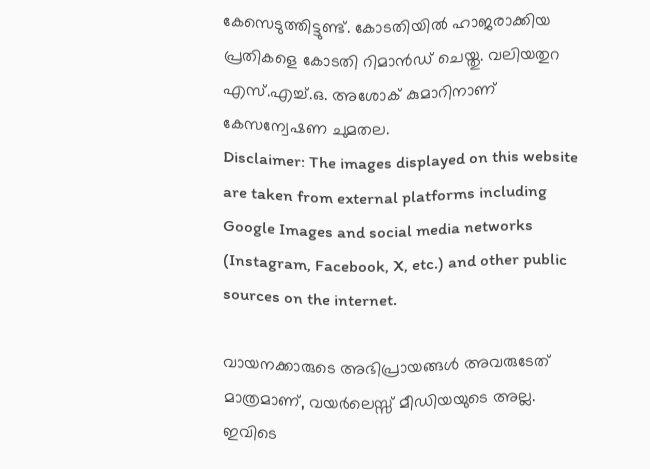കേസെടുത്തിട്ടുണ്ട്. കോടതിയില്‍ ഹാജരാക്കിയ പ്രതികളെ കോടതി റിമാൻഡ് ചെയ്തു. വലിയതുറ എസ്.എച്ച്‌.ഒ. അശോക് കുമാറിനാണ് കേസന്വേഷണ ചുമതല.
Disclaimer: The images displayed on this website are taken from external platforms including Google Images and social media networks (Instagram, Facebook, X, etc.) and other public sources on the internet.

വായനക്കാരുടെ അഭിപ്രായങ്ങള്‍ അവരുടേത് മാത്രമാണ്, വയർലെസ്സ് മീഡിയയുടെ അല്ല. ഇവിടെ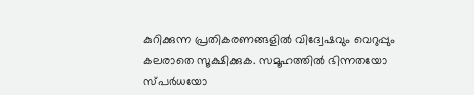കുറിക്കുന്ന പ്രതികരണങ്ങളിൽ വിദ്വേഷവും വെറുപ്പും കലരാതെ സൂക്ഷിക്കുക. സമൂഹത്തിൽ ഭിന്നതയോ സ്‌പർധയോ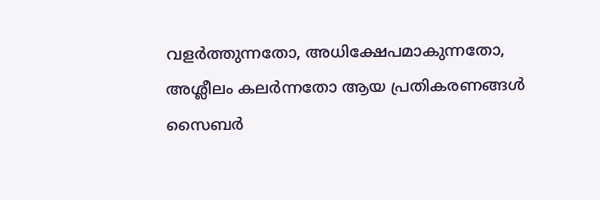വളർത്തുന്നതോ, അധിക്ഷേപമാകുന്നതോ, അശ്ലീലം കലർന്നതോ ആയ പ്രതികരണങ്ങൾ സൈബർ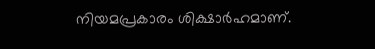നിയമപ്രകാരം ശിക്ഷാർഹമാണ്.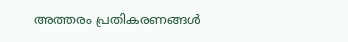അത്തരം പ്രതികരണങ്ങൾ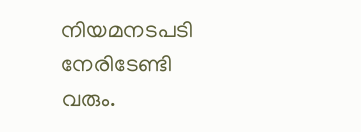നിയമനടപടി നേരിടേണ്ടി വരും.